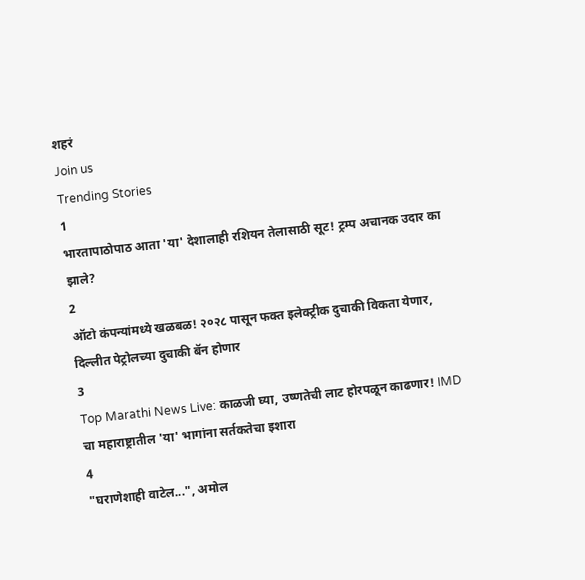शहरं
Join us
Trending Stories
1
भारतापाठोपाठ आता 'या' देशालाही रशियन तेलासाठी सूट! ट्रम्प अचानक उदार का झाले?
2
ऑटो कंपन्यांमध्ये खळबळ! २०२८ पासून फक्त इलेक्ट्रीक दुचाकी विकता येणार, दिल्लीत पेट्रोलच्या दुचाकी बॅन होणार
3
Top Marathi News Live: काळजी घ्या, उष्णतेची लाट होरपळून काढणार! IMD चा महाराष्ट्रातील 'या' भागांना सर्तकतेचा इशारा
4
"घराणेशाही वाटेल...", अमोल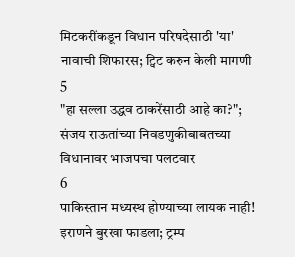मिटकरींकडून विधान परिषदेसाठी 'या' नावाची शिफारस; ट्विट करुन केली मागणी
5
"हा सल्ला उद्धव ठाकरेंसाठी आहे का?"; संजय राऊतांच्या निवडणुकीबाबतच्या विधानावर भाजपचा पलटवार
6
पाकिस्तान मध्यस्थ होण्याच्या लायक नाही! इराणने बुरखा फाडला; ट्रम्प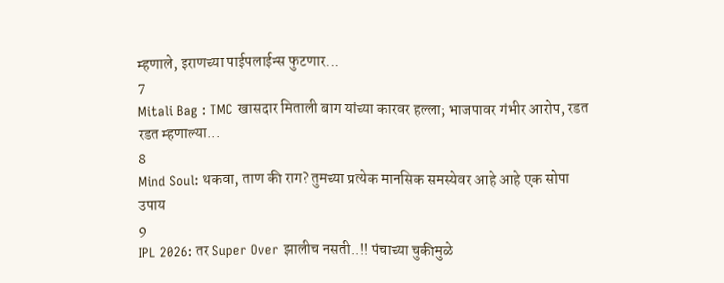म्हणाले, इराणच्या पाईपलाईन्स फुटणार...
7
Mitali Bag : TMC खासदार मिताली बाग यांच्या कारवर हल्ला; भाजपावर गंभीर आरोप, रडत रडत म्हणाल्या...
8
Mind Soul: थकवा, ताण की राग? तुमच्या प्रत्येक मानसिक समस्येवर आहे आहे एक सोपा उपाय
9
IPL 2026: तर Super Over झालीच नसती..!! पंचाच्या चुकीमुळे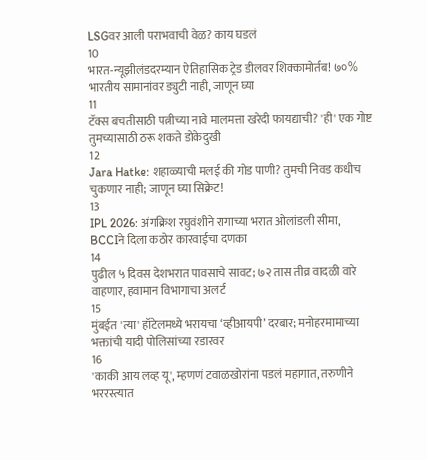LSGवर आली पराभवाची वेळ? काय घडलं
10
भारत-न्यूझीलंडदरम्यान ऐतिहासिक ट्रेड डीलवर शिक्कामोर्तब! ७०% भारतीय सामानांवर ड्युटी नाही, जाणून घ्या
11
टॅक्स बचतीसाठी पत्नीच्या नावे मालमत्ता खरेदी फायद्याची? 'ही' एक गोष्ट तुमच्यासाठी ठरू शकते डोकेदुखी
12
Jara Hatke: शहाळ्याची मलई की गोड पाणी? तुमची निवड कधीच चुकणार नाही; जाणून घ्या सिक्रेट!
13
IPL 2026: अंगक्रिश रघुवंशीने रागाच्या भरात ओलांडली सीमा, BCCIने दिला कठोर कारवाईचा दणका
14
पुढील ५ दिवस देशभरात पावसाचे सावट; ७२ तास तीव्र वादळी वारे वाहणार, हवामान विभागाचा अलर्ट
15
मुंबईत 'त्या' हॉटेलमध्ये भरायचा ‘व्हीआयपी’ दरबार; मनोहरमामाच्या भक्तांची यादी पोलिसांच्या रडारवर
16
'काकी आय लव्ह यू', म्हणणं टवाळखोरांना पडलं महागात, तरुणीने भररस्त्यात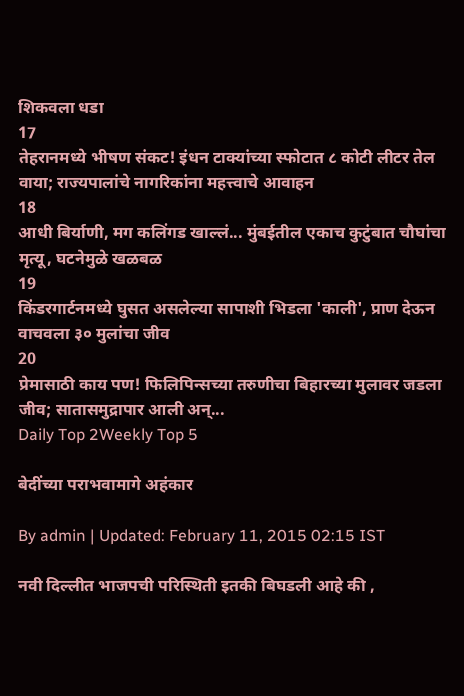शिकवला धडा
17
तेहरानमध्ये भीषण संकट! इंधन टाक्यांच्या स्फोटात ८ कोटी लीटर तेल वाया; राज्यपालांचे नागरिकांना महत्त्वाचे आवाहन
18
आधी बिर्याणी, मग कलिंगड खाल्लं... मुंबईतील एकाच कुटुंबात चौघांचा मृत्यू, घटनेमुळे खळबळ
19
किंडरगार्टनमध्ये घुसत असलेल्या सापाशी भिडला 'काली', प्राण देऊन वाचवला ३० मुलांचा जीव
20
प्रेमासाठी काय पण! फिलिपिन्सच्या तरुणीचा बिहारच्या मुलावर जडला जीव; सातासमुद्रापार आली अन्...
Daily Top 2Weekly Top 5

बेदींच्या पराभवामागे अहंकार

By admin | Updated: February 11, 2015 02:15 IST

नवी दिल्लीत भाजपची परिस्थिती इतकी बिघडली आहे की ,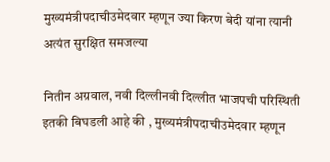मुख्यमंत्रीपदाचीउमेदवार म्हणून ज्या किरण बेदी यांना त्यानी अत्यंत सुरक्षित समजल्या

नितीन अग्रवाल, नवी दिल्लीनवी दिल्लीत भाजपची परिस्थिती इतकी बिघडली आहे की , मुख्यमंत्रीपदाचीउमेदवार म्हणून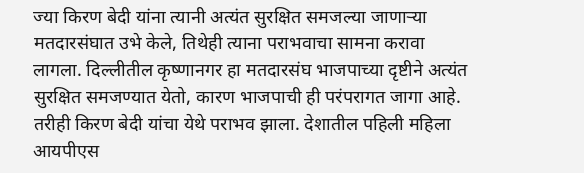ज्या किरण बेदी यांना त्यानी अत्यंत सुरक्षित समजल्या जाणाऱ्या मतदारसंघात उभे केले, तिथेही त्याना पराभवाचा सामना करावा लागला. दिल्लीतील कृष्णानगर हा मतदारसंघ भाजपाच्या दृष्टीने अत्यंत सुरक्षित समजण्यात येतो, कारण भाजपाची ही परंपरागत जागा आहे. तरीही किरण बेदी यांचा येथे पराभव झाला. देशातील पहिली महिला आयपीएस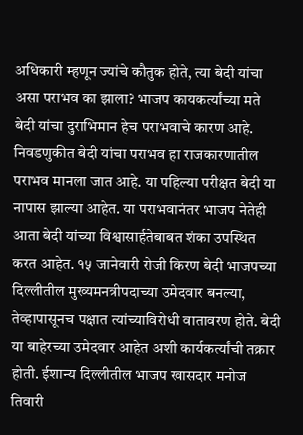अधिकारी म्हणून ज्यांचे कौतुक होते, त्या बेदी यांचा असा पराभव का झाला? भाजप कायकर्त्यांच्या मते बेदी यांचा दुराभिमान हेच पराभवाचे कारण आहे. निवडणुकीत बेदी यांचा पराभव हा राजकारणातील पराभव मानला जात आहे. या पहिल्या परीक्षत बेदी या नापास झाल्या आहेत. या पराभवानंतर भाजप नेतेही आता बेदी यांच्या विश्वासार्हतेबाबत शंका उपस्थित करत आहेत. १५ जानेवारी रोजी किरण बेदी भाजपच्या दिल्लीतील मुख्यमनत्रीपदाच्या उमेदवार बनल्या, तेव्हापासूनच पक्षात त्यांच्याविरोधी वातावरण होते. बेदी या बाहेरच्या उमेदवार आहेत अशी कार्यकर्त्यांची तक्रार होती. ईशान्य दिल्लीतील भाजप खासदार मनोज तिवारी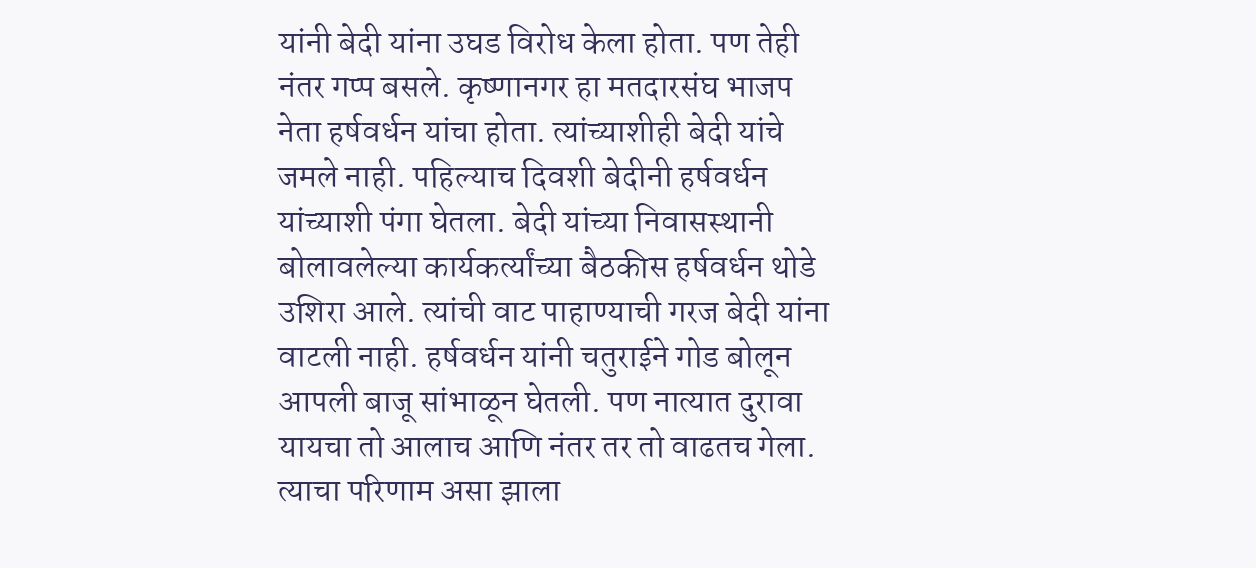यांनी बेदी यांना उघड विरोध केला होता. पण तेही नंतर गप्प बसले. कृष्णानगर हा मतदारसंघ भाजप नेता हर्षवर्धन यांचा होता. त्यांच्याशीही बेदी यांचे जमले नाही. पहिल्याच दिवशी बेदीनी हर्षवर्धन यांच्याशी पंगा घेतला. बेदी यांच्या निवासस्थानी बोलावलेल्या कार्यकर्त्यांच्या बैठकीस हर्षवर्धन थोडे उशिरा आले. त्यांची वाट पाहाण्याची गरज बेदी यांना वाटली नाही. हर्षवर्धन यांनी चतुराईने गोड बोलून आपली बाजू सांभाळून घेतली. पण नात्यात दुरावा यायचा तो आलाच आणि नंतर तर तो वाढतच गेला. त्याचा परिणाम असा झाला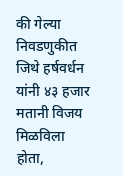की गेल्या निवडणुकीत जिथे हर्षवर्धन यांनी ४३ हजार मतानी विजय मिळविला होता,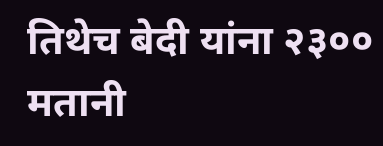तिथेच बेदी यांना २३०० मतानी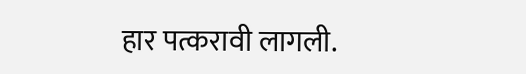हार पत्करावी लागली.